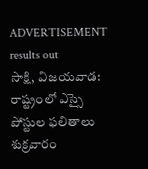ADVERTISEMENT
results out
సాక్షి, విజయవాడ: రాష్ట్రంలో ఎస్సై పోస్టుల ఫలితాలు శుక్రవారం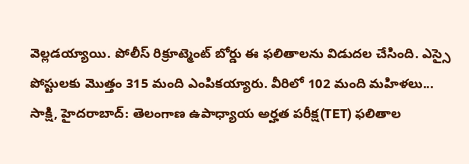వెల్లడయ్యాయి. పోలీస్ రిక్రూట్మెంట్ బోర్డు ఈ ఫలితాలను విడుదల చేసింది. ఎస్సై పోస్టులకు మొత్తం 315 మంది ఎంపికయ్యారు. వీరిలో 102 మంది మహిళలు...
సాక్షి, హైదరాబాద్: తెలంగాణ ఉపాధ్యాయ అర్హత పరీక్ష(TET) ఫలితాల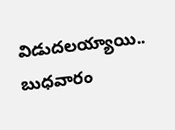విడుదలయ్యాయి.. బుధవారం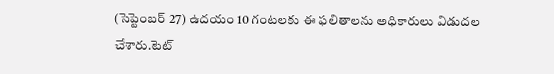(సెప్టెంబర్ 27) ఉదయం 10 గంటలకు ఈ ఫలితాలను అధికారులు విడుదల చేశారు.టెట్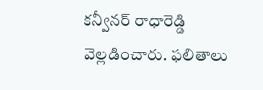కన్వీనర్ రాధారెడ్డి వెల్లడించారు. ఫలితాలు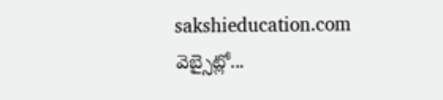sakshieducation.com వెబ్సైట్లో...